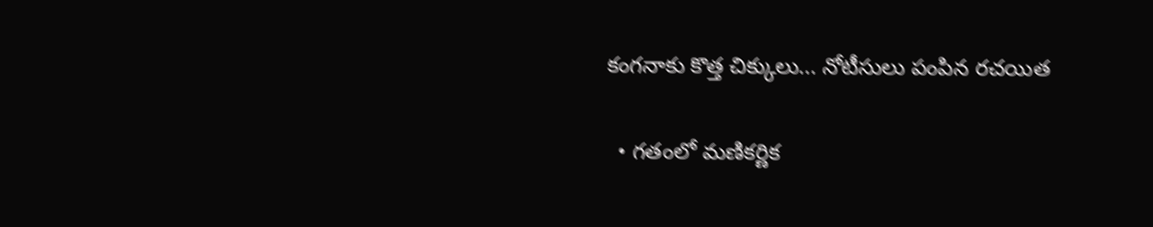కంగనాకు కొత్త చిక్కులు... నోటీసులు పంపిన రచయిత

  • గతంలో మణికర్ణిక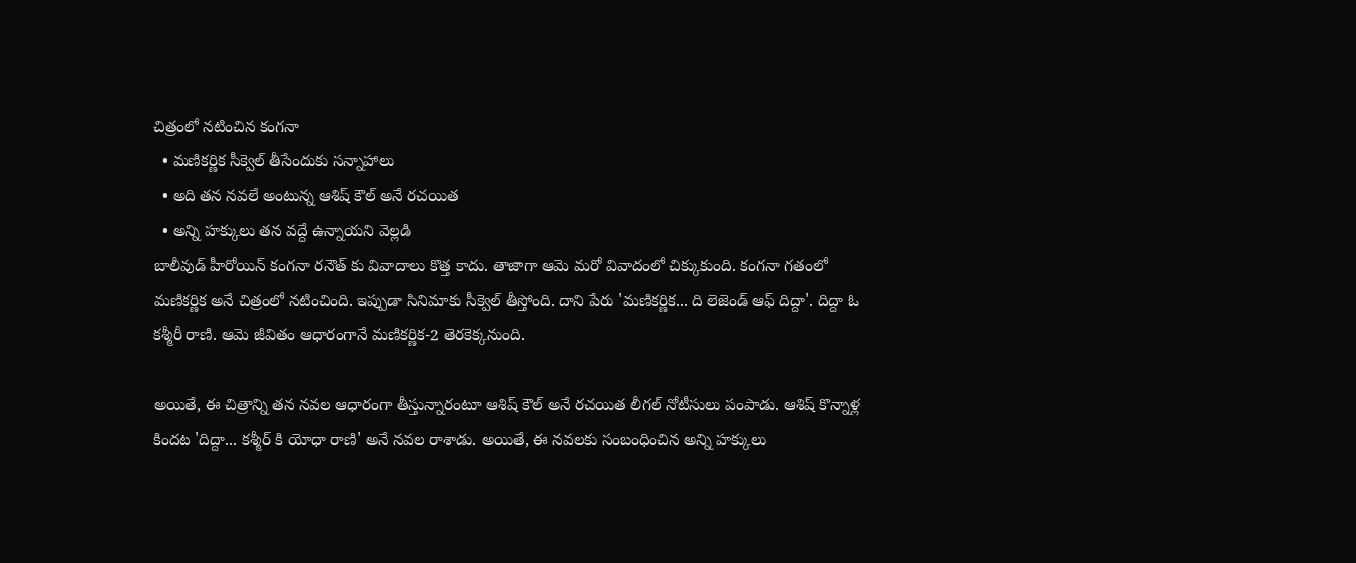చిత్రంలో నటించిన కంగనా
  • మణికర్ణిక సీక్వెల్ తీసేందుకు సన్నాహాలు
  • అది తన నవలే అంటున్న ఆశిష్ కౌల్ అనే రచయిత
  • అన్ని హక్కులు తన వద్దే ఉన్నాయని వెల్లడి
బాలీవుడ్ హీరోయిన్ కంగనా రనౌత్ కు వివాదాలు కొత్త కాదు. తాజాగా ఆమె మరో వివాదంలో చిక్కుకుంది. కంగనా గతంలో మణికర్ణిక అనే చిత్రంలో నటించింది. ఇప్పుడా సినిమాకు సీక్వెల్ తీస్తోంది. దాని పేరు 'మణికర్ణిక... ది లెజెండ్ ఆఫ్ దిద్దా'. దిద్దా ఓ కశ్మీరీ రాణి. ఆమె జీవితం ఆధారంగానే మణికర్ణిక-2 తెరకెక్కనుంది.

అయితే, ఈ చిత్రాన్ని తన నవల ఆధారంగా తీస్తున్నారంటూ ఆశిష్ కౌల్ అనే రచయిత లీగల్ నోటీసులు పంపాడు. ఆశిష్ కొన్నాళ్ల కిందట 'దిద్దా... కశ్మీర్ కి యోధా రాణి' అనే నవల రాశాడు. అయితే, ఈ నవలకు సంబంధించిన అన్ని హక్కులు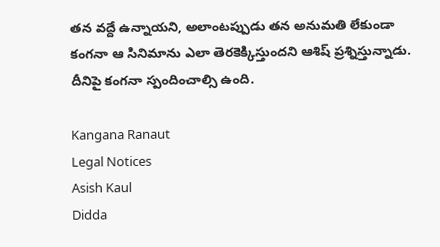తన వద్దే ఉన్నాయని, అలాంటప్పుడు తన అనుమతి లేకుండా కంగనా ఆ సినిమాను ఎలా తెరకెక్కిస్తుందని ఆశిష్ ప్రశ్నిస్తున్నాడు. దీనిపై కంగనా స్పందించాల్సి ఉంది.

Kangana Ranaut
Legal Notices
Asish Kaul
Didda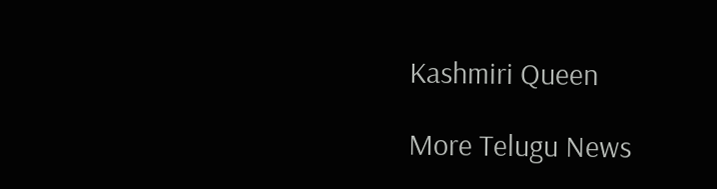Kashmiri Queen

More Telugu News